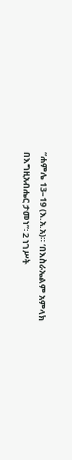“ሐምሌ 13–19 (እ.አ.አ)። ‘በእስራኤልም አምላክ በእግዚአብሔር ታመነ”፡ 2 ነገሥት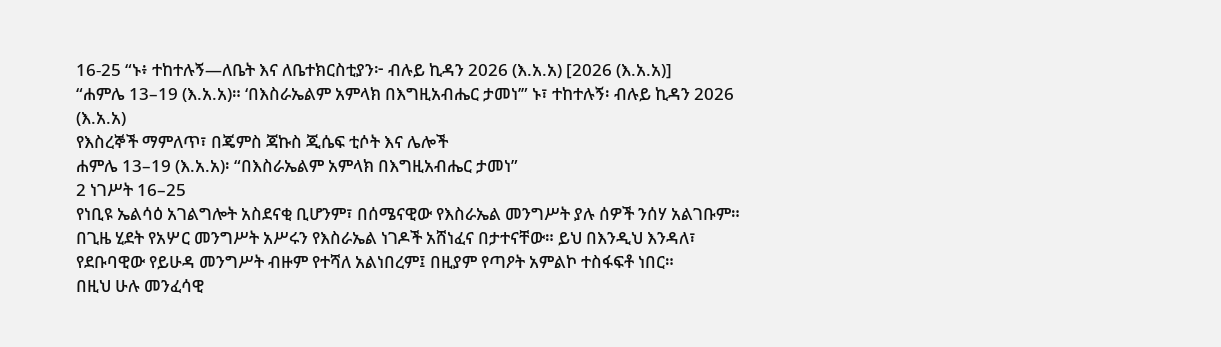16-25 “ኑ፥ ተከተሉኝ—ለቤት እና ለቤተክርስቲያን፦ ብሉይ ኪዳን 2026 (እ.አ.አ) [2026 (እ.አ.አ)]
“ሐምሌ 13–19 (እ.አ.አ)። ‘በእስራኤልም አምላክ በእግዚአብሔር ታመነ’” ኑ፣ ተከተሉኝ፡ ብሉይ ኪዳን 2026 (እ.አ.አ)
የእስረኞች ማምለጥ፣ በጄምስ ጃኩስ ጂሴፍ ቲሶት እና ሌሎች
ሐምሌ 13–19 (እ.አ.አ)፡ “በእስራኤልም አምላክ በእግዚአብሔር ታመነ”
2 ነገሥት 16–25
የነቢዩ ኤልሳዕ አገልግሎት አስደናቂ ቢሆንም፣ በሰሜናዊው የእስራኤል መንግሥት ያሉ ሰዎች ንሰሃ አልገቡም። በጊዜ ሂደት የአሦር መንግሥት አሥሩን የእስራኤል ነገዶች አሸነፈና በታተናቸው። ይህ በእንዲህ እንዳለ፣ የደቡባዊው የይሁዳ መንግሥት ብዙም የተሻለ አልነበረም፤ በዚያም የጣዖት አምልኮ ተስፋፍቶ ነበር።
በዚህ ሁሉ መንፈሳዊ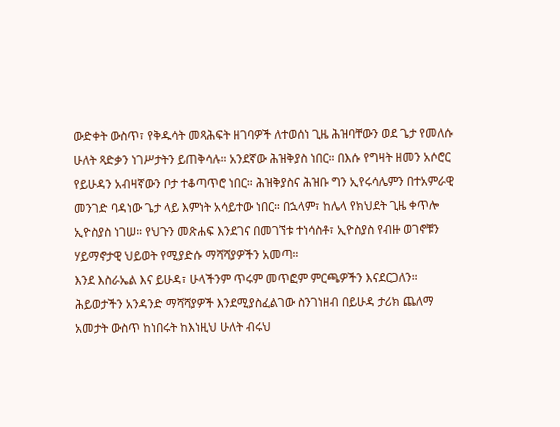ውድቀት ውስጥ፣ የቅዱሳት መጻሕፍት ዘገባዎች ለተወሰነ ጊዜ ሕዝባቸውን ወደ ጌታ የመለሱ ሁለት ጻድቃን ነገሥታትን ይጠቅሳሉ። አንደኛው ሕዝቅያስ ነበር። በእሱ የግዛት ዘመን አሶሮር የይሁዳን አብዛኛውን ቦታ ተቆጣጥሮ ነበር። ሕዝቅያስና ሕዝቡ ግን ኢየሩሳሌምን በተአምራዊ መንገድ ባዳነው ጌታ ላይ እምነት አሳይተው ነበር። በኋላም፣ ከሌላ የክህደት ጊዜ ቀጥሎ ኢዮስያስ ነገሠ። የህጉን መጽሐፍ እንደገና በመገኘቱ ተነሳስቶ፣ ኢዮስያስ የብዙ ወገኖቹን ሃይማኖታዊ ህይወት የሚያድሱ ማሻሻያዎችን አመጣ።
እንደ እስራኤል እና ይሁዳ፣ ሁላችንም ጥሩም መጥፎም ምርጫዎችን እናደርጋለን። ሕይወታችን አንዳንድ ማሻሻያዎች እንደሚያስፈልገው ስንገነዘብ በይሁዳ ታሪክ ጨለማ አመታት ውስጥ ከነበሩት ከእነዚህ ሁለት ብሩህ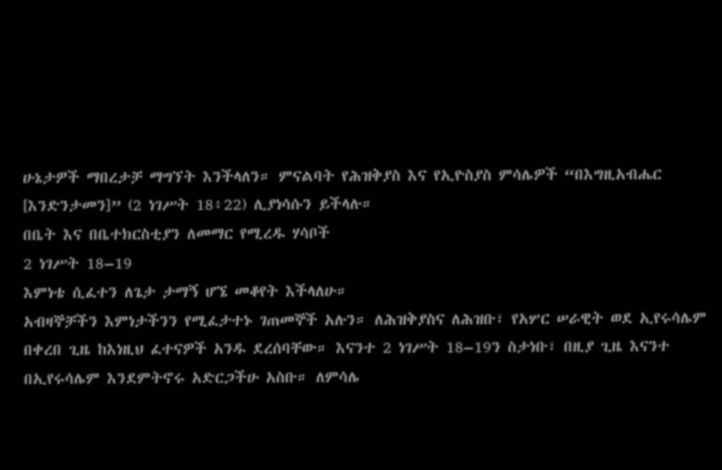ሁኔታዎች ማበረታቻ ማግኘት እንችላለን። ምናልባት የሕዝቅያስ እና የኢዮስያስ ምሳሌዎች “በእግዚአብሔር [እንድንታመን]” (2 ነገሥት 18፥22) ሊያነሳሱን ይችላሉ።
በቤት እና በቤተክርስቲያን ለመማር የሚረዱ ሃሳቦች
2 ነገሥት 18–19
እምነቴ ሲፈተን ለጌታ ታማኝ ሆኜ መቆየት እችላለሁ።
አብዛኞቻችን እምነታችንን የሚፈታተኑ ገጠመኞች አሉን። ለሕዝቅያስና ለሕዝቡ፣ የአሦር ሠራዊት ወደ ኢየሩሳሌም በቀረበ ጊዜ ከእነዚህ ፈተናዎች አንዱ ደረሰባቸው። እናንተ 2 ነገሥት 18–19ን ስታነቡ፣ በዚያ ጊዜ እናንተ በኢየሩሳሌም እንደምትኖሩ አድርጋችሁ አስቡ። ለምሳሌ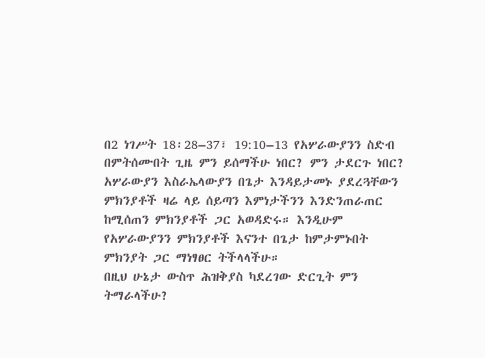በ2 ነገሥት 18፡28–37፣ 19:10–13 የአሦራውያንን ስድብ በምትሰሙበት ጊዜ ምን ይሰማችሁ ነበር? ምን ታደርጉ ነበር? አሦራውያን እስራኤላውያን በጌታ እንዳይታመኑ ያደረጓቸውን ምክንያቶች ዛሬ ላይ ሰይጣን እምነታችንን እንድንጠራጠር ከሚሰጠን ምክንያቶች ጋር አወዳድሩ። እንዲሁም የአሦራውያንን ምክንያቶች እናንተ በጌታ ከምታምኑበት ምክንያት ጋር ማነፃፀር ትችላላችሁ።
በዚህ ሁኔታ ውስጥ ሕዝቅያስ ካደረገው ድርጊት ምን ትማራላችሁ?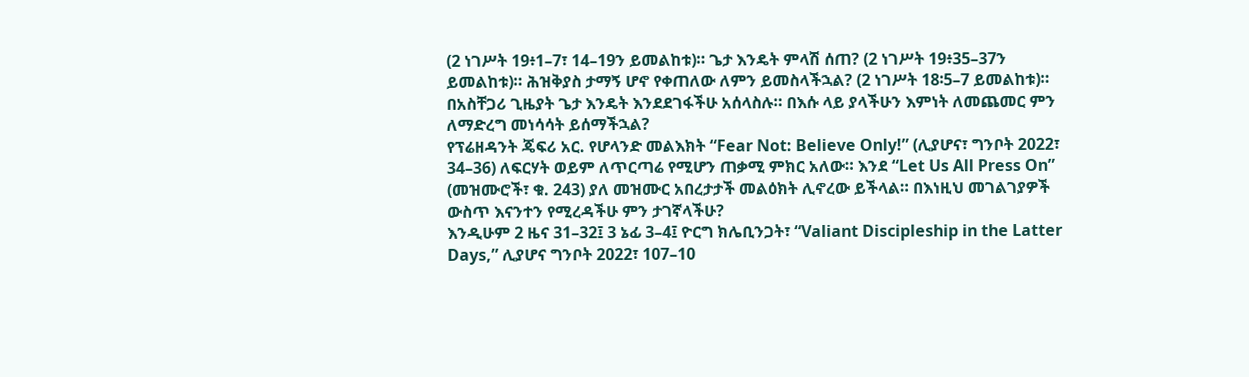(2 ነገሥት 19፥1–7፣ 14–19ን ይመልከቱ)። ጌታ እንዴት ምላሽ ሰጠ? (2 ነገሥት 19፥35–37ን ይመልከቱ)። ሕዝቅያስ ታማኝ ሆኖ የቀጠለው ለምን ይመስላችኋል? (2 ነገሥት 18፡5–7 ይመልከቱ)። በአስቸጋሪ ጊዜያት ጌታ እንዴት እንደደገፋችሁ አሰላስሉ። በእሱ ላይ ያላችሁን እምነት ለመጨመር ምን ለማድረግ መነሳሳት ይሰማችኋል?
የፕሬዘዳንት ጄፍሪ አር. የሆላንድ መልእክት “Fear Not: Believe Only!” (ሊያሆና፣ ግንቦት 2022፣ 34–36) ለፍርሃት ወይም ለጥርጣሬ የሚሆን ጠቃሚ ምክር አለው። እንደ “Let Us All Press On” (መዝሙሮች፣ ቁ. 243) ያለ መዝሙር አበረታታች መልዕክት ሊኖረው ይችላል። በእነዚህ መገልገያዎች ውስጥ እናንተን የሚረዳችሁ ምን ታገኛላችሁ?
እንዲሁም 2 ዜና 31–32፤ 3 ኔፊ 3–4፤ ዮርግ ክሌቢንጋት፣ “Valiant Discipleship in the Latter Days,” ሊያሆና ግንቦት 2022፣ 107–10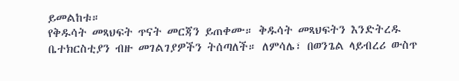ይመልከቱ።
የቅዱሳት መጻህፍት ጥናት መርጃን ይጠቀሙ። ቅዱሳት መጻህፍትን እንድትረዱ ቤተክርስቲያን ብዙ መገልገያዎችን ትሰጣለች። ለምሳሌ፣ በወንጌል ላይብረሪ ውስጥ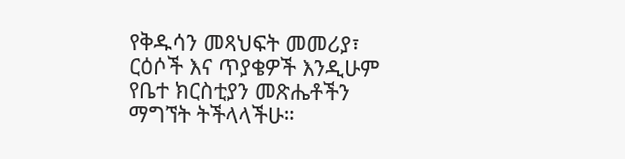የቅዱሳን መጻህፍት መመሪያ፣ ርዕሶች እና ጥያቄዎች እንዲሁም የቤተ ክርስቲያን መጽሔቶችን ማግኘት ትችላላችሁ።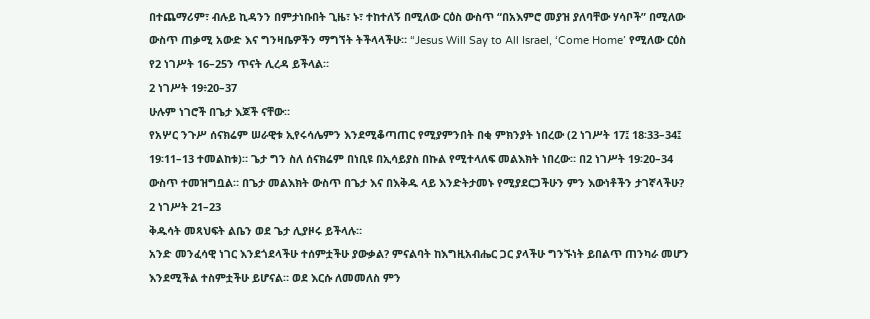በተጨማሪም፣ ብሉይ ኪዳንን በምታነቡበት ጊዜ፣ ኑ፣ ተከተለኝ በሚለው ርዕስ ውስጥ “በአእምሮ መያዝ ያለባቸው ሃሳቦች” በሚለው ውስጥ ጠቃሚ አውድ እና ግንዛቤዎችን ማግኘት ትችላላችሁ። “Jesus Will Say to All Israel, ‘Come Home’ የሚለው ርዕስ የ2 ነገሥት 16–25ን ጥናት ሊረዳ ይችላል።
2 ነገሥት 19፥20–37
ሁሉም ነገሮች በጌታ እጆች ናቸው።
የአሦር ንጉሥ ሰናክሬም ሠራዊቱ ኢየሩሳሌምን እንደሚቆጣጠር የሚያምንበት በቂ ምክንያት ነበረው (2 ነገሥት 17፤ 18፡33–34፤ 19፡11–13 ተመልከቱ)። ጌታ ግን ስለ ሰናክሬም በነቢዩ በኢሳይያስ በኩል የሚተላለፍ መልእክት ነበረው። በ2 ነገሥት 19፡20–34 ውስጥ ተመዝግቧል። በጌታ መልእክት ውስጥ በጌታ እና በእቅዱ ላይ እንድትታመኑ የሚያደርጋችሁን ምን እውነቶችን ታገኛላችሁ?
2 ነገሥት 21–23
ቅዱሳት መጻህፍት ልቤን ወደ ጌታ ሊያዞሩ ይችላሉ።
አንድ መንፈሳዊ ነገር እንደጎደላችሁ ተሰምቷችሁ ያውቃል? ምናልባት ከእግዚአብሔር ጋር ያላችሁ ግንኙነት ይበልጥ ጠንካራ መሆን እንደሚችል ተስምቷችሁ ይሆናል። ወደ እርሱ ለመመለስ ምን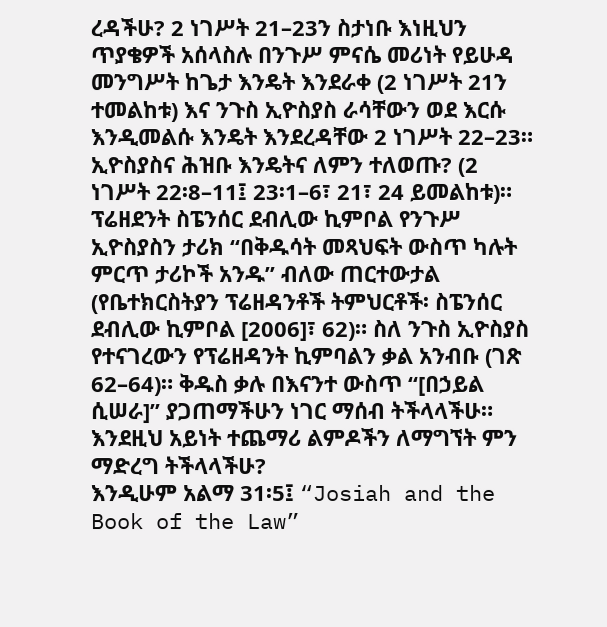ረዳችሁ? 2 ነገሥት 21–23ን ስታነቡ እነዚህን ጥያቄዎች አሰላስሉ በንጉሥ ምናሴ መሪነት የይሁዳ መንግሥት ከጌታ እንዴት እንደራቀ (2 ነገሥት 21ን ተመልከቱ) እና ንጉስ ኢዮስያስ ራሳቸውን ወደ እርሱ እንዲመልሱ እንዴት እንደረዳቸው 2 ነገሥት 22–23። ኢዮስያስና ሕዝቡ እንዴትና ለምን ተለወጡ? (2 ነገሥት 22፡8–11፤ 23፡1–6፣ 21፣ 24 ይመልከቱ)።
ፕሬዘደንት ስፔንሰር ደብሊው ኪምቦል የንጉሥ ኢዮስያስን ታሪክ “በቅዱሳት መጻህፍት ውስጥ ካሉት ምርጥ ታሪኮች አንዱ” ብለው ጠርተውታል (የቤተክርስትያን ፕሬዘዳንቶች ትምህርቶች፡ ስፔንሰር ደብሊው ኪምቦል [2006]፣ 62)። ስለ ንጉስ ኢዮስያስ የተናገረውን የፕሬዘዳንት ኪምባልን ቃል አንብቡ (ገጽ 62–64)። ቅዱስ ቃሉ በእናንተ ውስጥ “[በኃይል ሲሠራ]” ያጋጠማችሁን ነገር ማሰብ ትችላላችሁ። እንደዚህ አይነት ተጨማሪ ልምዶችን ለማግኘት ምን ማድረግ ትችላላችሁ?
እንዲሁም አልማ 31፡5፤ “Josiah and the Book of the Law”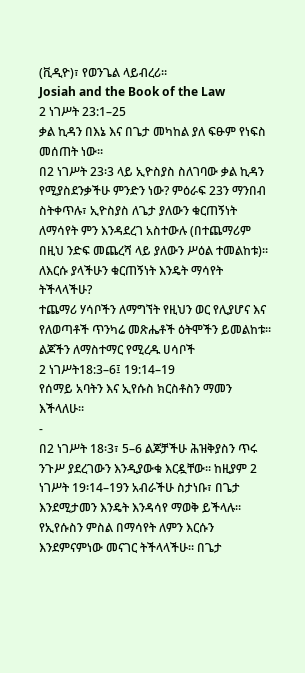(ቪዲዮ)፣ የወንጌል ላይብረሪ።
Josiah and the Book of the Law
2 ነገሥት 23:1–25
ቃል ኪዳን በእኔ እና በጌታ መካከል ያለ ፍፁም የነፍስ መሰጠት ነው።
በ2 ነገሥት 23፡3 ላይ ኢዮስያስ ስለገባው ቃል ኪዳን የሚያስደንቃችሁ ምንድን ነው? ምዕራፍ 23ን ማንበብ ስትቀጥሉ፣ ኢዮስያስ ለጌታ ያለውን ቁርጠኝነት ለማሳየት ምን እንዳደረገ አስተውሉ (በተጨማሪም በዚህ ንድፍ መጨረሻ ላይ ያለውን ሥዕል ተመልከቱ)። ለእርሱ ያላችሁን ቁርጠኝነት እንዴት ማሳየት ትችላላችሁ?
ተጨማሪ ሃሳቦችን ለማግኘት የዚህን ወር የሊያሆና እና የለወጣቶች ጥንካሬ መጽሔቶች ዕትሞችን ይመልከቱ።
ልጆችን ለማስተማር የሚረዱ ሀሳቦች
2 ነገሥት18:3–6፤ 19:14–19
የሰማይ አባትን እና ኢየሱስ ክርስቶስን ማመን እችላለሁ።
-
በ2 ነገሥት 18፡3፣ 5–6 ልጆቻችሁ ሕዝቅያስን ጥሩ ንጉሥ ያደረገውን እንዲያውቁ እርዷቸው። ከዚያም 2 ነገሥት 19፡14–19ን አብራችሁ ስታነቡ፣ በጌታ እንደሚታመን እንዴት እንዳሳየ ማወቅ ይችላሉ። የኢየሱስን ምስል በማሳየት ለምን እርሱን እንደምናምነው መናገር ትችላላችሁ። በጌታ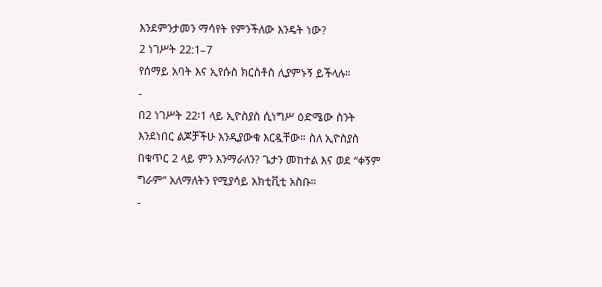እንደምንታመን ማሳየት የምንችለው እንዴት ነው?
2 ነገሥት 22:1–7
የሰማይ አባት እና ኢየሱስ ክርስቶስ ሊያምኑኝ ይችላሉ።
-
በ2 ነገሥት 22፡1 ላይ ኢዮስያስ ሲነግሥ ዕድሜው ስንት እንደነበር ልጆቻችሁ እንዲያውቁ እርዷቸው። ስለ ኢዮስያስ በቁጥር 2 ላይ ምን እንማራለን? ጌታን መከተል እና ወደ “ቀኝም ግራም” አለማለትን የሚያሳይ አክቲቪቲ አስቡ።
-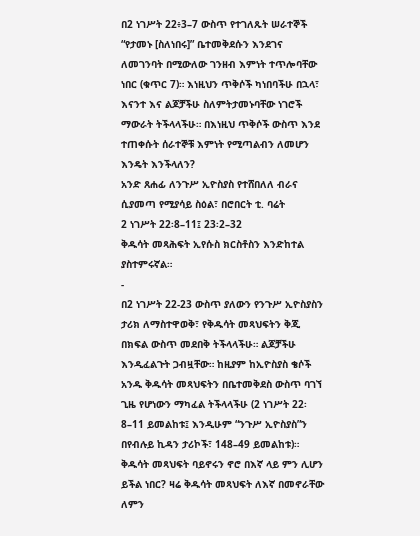በ2 ነገሥት 22፥3–7 ውስጥ የተገለጹት ሠራተኞች “የታመኑ [ስለነበሩ]” ቤተመቅደሱን እንደገና ለመገንባት በሚውለው ገንዘብ እምነት ተጥሎባቸው ነበር (ቁጥር 7)። እነዚህን ጥቅሶች ካነበባችሁ በኋላ፣ እናንተ እና ልጆቻችሁ ስለምትታመኑባቸው ነገሮች ማውራት ትችላላችሁ። በእነዚህ ጥቅሶች ውስጥ እንደ ተጠቀሱት ሰራተኞቹ እምነት የሚጣልብን ለመሆን እንዴት እንችላለን?
አንድ ጸሐፊ ለንጉሥ ኢዮስያስ የተሸበለለ ብራና ሲያመጣ የሚያሳይ ስዕል፣ በሮበርት ቲ. ባሬት
2 ነገሥት 22፡8–11፤ 23፡2–32
ቅዱሳት መጻሕፍት ኢየሱስ ክርስቶስን እንድከተል ያስተምሩኛል።
-
በ2 ነገሥት 22-23 ውስጥ ያለውን የንጉሥ ኢዮስያስን ታሪክ ለማስተዋወቅ፣ የቅዱሳት መጻህፍትን ቅጂ በክፍል ውስጥ መደበቅ ትችላላችሁ። ልጆቻችሁ እንዲፈልጉት ጋብዟቸው። ከዚያም ከኢዮስያስ ቄሶች አንዱ ቅዱሳት መጻህፍትን በቤተመቅደስ ውስጥ ባገኘ ጊዜ የሆነውን ማካፈል ትችላላችሁ (2 ነገሥት 22፡8–11 ይመልከቱ፤ እንዲሁም “ንጉሥ ኢዮስያስ”ን በየብሉይ ኪዳን ታሪኮች፣ 148–49 ይመልከቱ)። ቅዱሳት መጻህፍት ባይኖሩን ኖሮ በእኛ ላይ ምን ሊሆን ይችል ነበር? ዛሬ ቅዱሳት መጻህፍት ለእኛ በመኖራቸው ለምን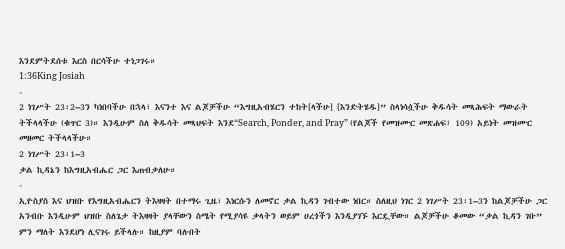እንደምትደሰቱ እርስ በርሳችሁ ተነጋገሩ።
1:36King Josiah
-
2 ነገሥት 23፡2–3ን ካነበባችሁ በኋላ፣ እናንተ እና ልጆቻችሁ “እግዚአብሄርን ተከት[ላችሁ] [እንድትሄዱ]” ስላነሳሷችሁ ቅዱሳት መጻሕፍት ማውራት ትችላላችሁ (ቁጥር 3)። እንዲሁም ስለ ቅዱሳት መጻህፍት እንደ“Search, Ponder, and Pray” (የልጆች የመዝሙር መጽሐፍ፣ 109) አይነት መዝሙር መዘመር ትችላላችሁ።
2 ነገሥት 23፡1–3
ቃል ኪዳኔን ከእግዚአብሔር ጋር እጠብቃለሁ።
-
ኢዮስያስ እና ህዝቡ የእግዚአብሔርን ትእዛዛት በተማሩ ጊዜ፣ እነርሱን ለመኖር ቃል ኪዳን ገብተው ነበር። ስለዚህ ነገር 2 ነገሥት 23፡1–3ን ከልጆቻችሁ ጋር አንብቡ እንዲሁም ህዝቡ ስለጌታ ትእዛዛት ያላቸውን ስሜት የሚያሳዩ ቃላትን ወይም ሀረጎችን እንዲያገኙ እርዷቸው። ልጆቻችሁ ቆመው “ቃል ኪዳን ገቡ” ምን ማለት እንደሆነ ሊናገሩ ይችላሉ። ከዚያም ባሉበት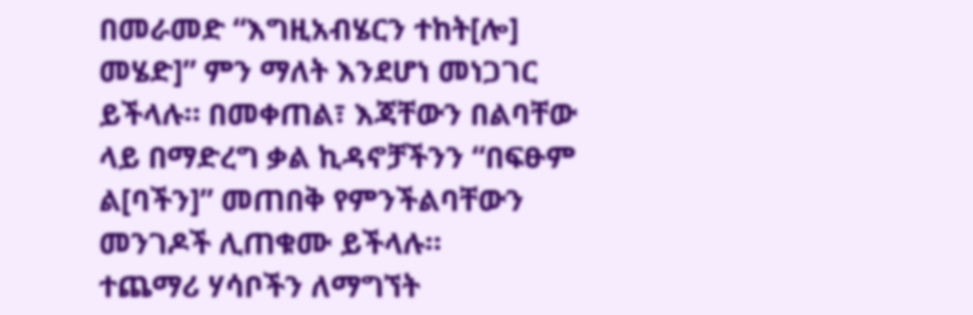በመራመድ “እግዚአብሄርን ተከት[ሎ] መሄድ]” ምን ማለት እንደሆነ መነጋገር ይችላሉ። በመቀጠል፣ እጃቸውን በልባቸው ላይ በማድረግ ቃል ኪዳኖቻችንን “በፍፁም ል[ባችን]” መጠበቅ የምንችልባቸውን መንገዶች ሊጠቁሙ ይችላሉ።
ተጨማሪ ሃሳቦችን ለማግኘት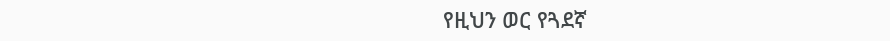የዚህን ወር የጓደኛ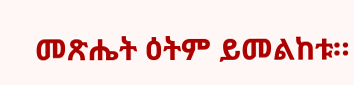መጽሔት ዕትም ይመልከቱ።